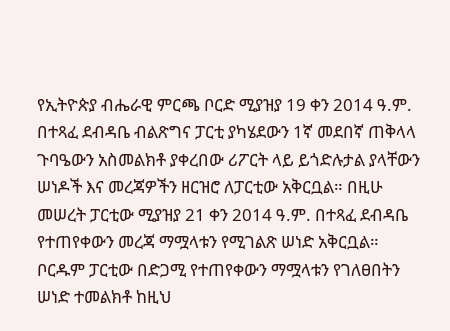የኢትዮጵያ ብሔራዊ ምርጫ ቦርድ ሚያዝያ 19 ቀን 2014 ዓ.ም. በተጻፈ ደብዳቤ ብልጽግና ፓርቲ ያካሄደውን 1ኛ መደበኛ ጠቅላላ ጉባዔውን አስመልክቶ ያቀረበው ሪፖርት ላይ ይጎድሉታል ያላቸውን ሠነዶች እና መረጃዎችን ዘርዝሮ ለፓርቲው አቅርቧል። በዚሁ መሠረት ፓርቲው ሚያዝያ 21 ቀን 2014 ዓ.ም. በተጻፈ ደብዳቤ የተጠየቀውን መረጃ ማሟላቱን የሚገልጽ ሠነድ አቅርቧል። ቦርዱም ፓርቲው በድጋሚ የተጠየቀውን ማሟላቱን የገለፀበትን ሠነድ ተመልክቶ ከዚህ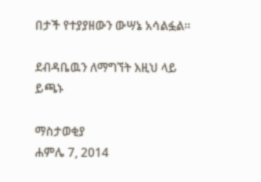በታች የተያያዘውን ውሣኔ አሳልፏል።

ደብዳቤዉን ለማግኘት እዚህ ላይ ይጫኑ

ማስታወቂያ
ሐምሌ 7, 2014